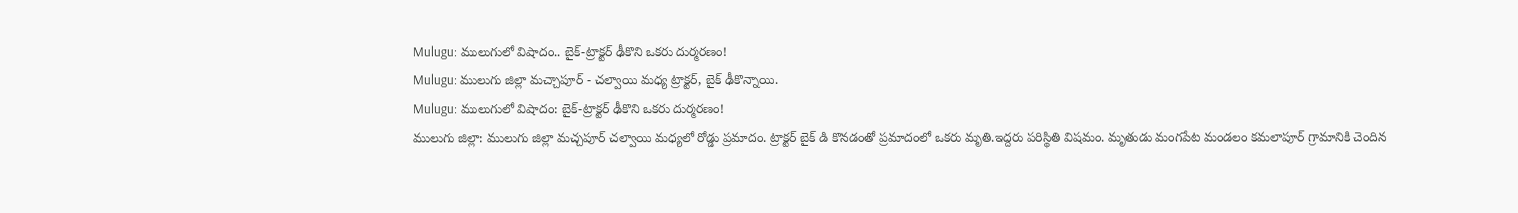Mulugu: ములుగులో విషాదం.. బైక్-ట్రాక్టర్ ఢీకొని ఒకరు దుర్మరణం!
Mulugu: ములుగు జిల్లా మచ్చాపూర్ - చల్వాయి మధ్య ట్రాక్టర్, బైక్ ఢీకొన్నాయి.
Mulugu: ములుగులో విషాదం: బైక్-ట్రాక్టర్ ఢీకొని ఒకరు దుర్మరణం!
ములుగు జిల్లా: ములుగు జిల్లా మచ్చపూర్ చల్వాయి మధ్యలో రోడ్డు ప్రమాదం. ట్రాక్టర్ బైక్ డి కొనడంతో ప్రమాదంలో ఒకరు మృతి.ఇద్దరు పరిస్థితి విషమం. మృతుడు మంగపేట మండలం కమలాపూర్ గ్రామానికి చెందిన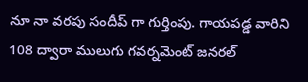నూ నా వరపు సందీప్ గా గుర్తింపు. గాయపడ్డ వారిని 108 ద్వారా ములుగు గవర్నమెంట్ జనరల్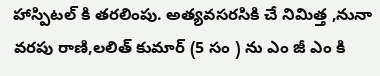హాస్పిటల్ కి తరలింపు. అత్యవసరసికి చే నిమిత్త ,నునా వరపు రాణి,లలిత్ కుమార్ (5 సం ) ను ఎం జీ ఎం కి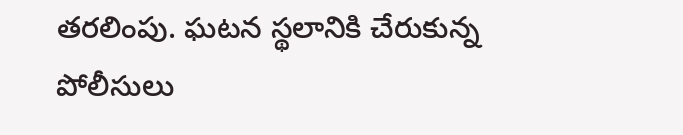తరలింపు. ఘటన స్థలానికి చేరుకున్న పోలీసులు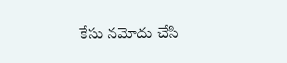కేసు నమోదు చేసి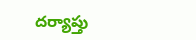దర్యాప్తు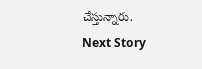చేస్తున్నారు.
Next Story